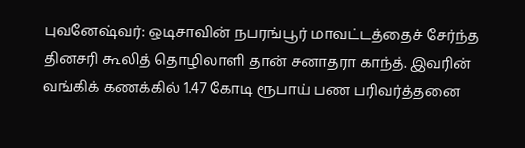புவனேஷ்வர்: ஒடிசாவின் நபரங்பூர் மாவட்டத்தைச் சேர்ந்த தினசரி கூலித் தொழிலாளி தான் சனாதரா காந்த். இவரின் வங்கிக் கணக்கில் 1.47 கோடி ரூபாய் பண பரிவர்த்தனை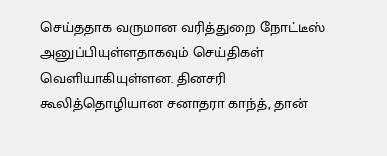செய்ததாக வருமான வரித்துறை நோட்டீஸ் அனுப்பியுள்ளதாகவும் செய்திகள் வெளியாகியுள்ளன. தினசரி கூலித்தொழியான சனாதரா காந்த், தான்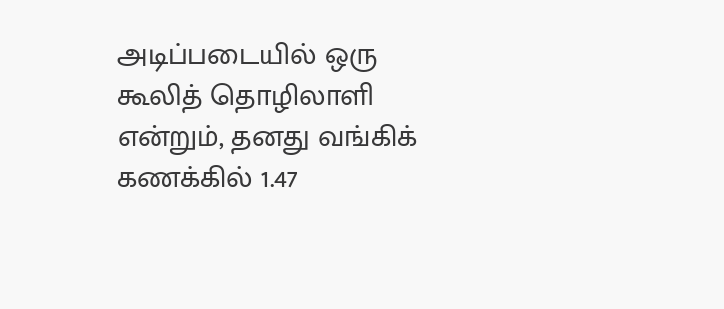அடிப்படையில் ஒரு கூலித் தொழிலாளி என்றும், தனது வங்கிக் கணக்கில் 1.47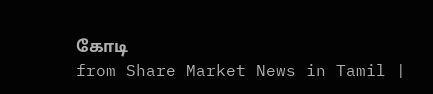கோடி
from Share Market News in Tamil |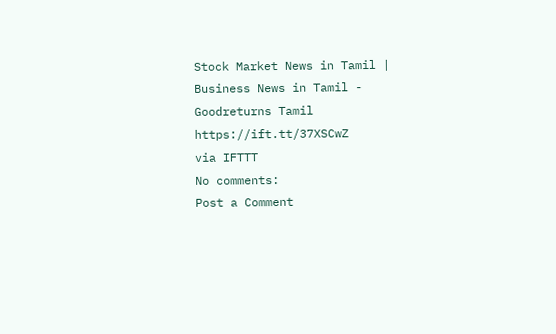Stock Market News in Tamil | Business News in Tamil - Goodreturns Tamil https://ift.tt/37XSCwZ
via IFTTT
No comments:
Post a Comment